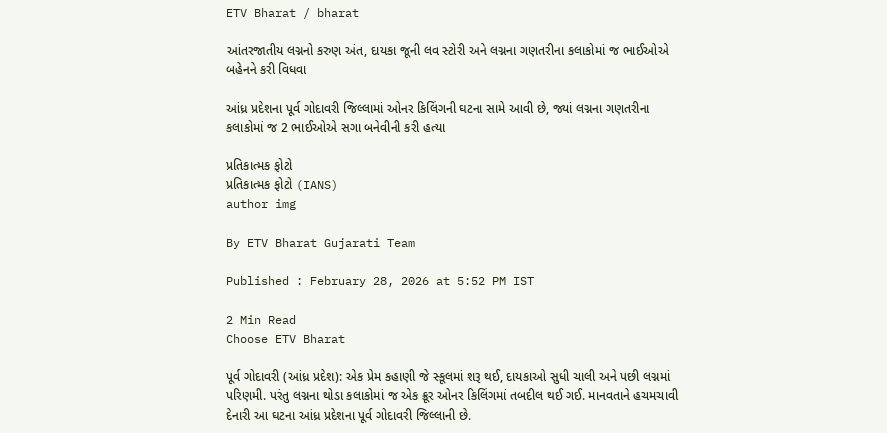ETV Bharat / bharat

આંતરજાતીય લગ્નનો કરુણ અંત, દાયકા જૂની લવ સ્ટોરી અને લગ્નના ગણતરીના કલાકોમાં જ ભાઈઓએ બહેનને કરી વિધવા

આંધ્ર પ્રદેશના પૂર્વ ગોદાવરી જિલ્લામાં ઓનર કિલિંગની ઘટના સામે આવી છે, જ્યાં લગ્નના ગણતરીના કલાકોમાં જ 2 ભાઈઓએ સગા બનેવીની કરી હત્યા

પ્રતિકાત્મક ફોટો
પ્રતિકાત્મક ફોટો (IANS)
author img

By ETV Bharat Gujarati Team

Published : February 28, 2026 at 5:52 PM IST

2 Min Read
Choose ETV Bharat

પૂર્વ ગોદાવરી (આંધ્ર પ્રદેશ): એક પ્રેમ કહાણી જે સ્કૂલમાં શરૂ થઈ, દાયકાઓ સુધી ચાલી અને પછી લગ્નમાં પરિણમી. પરંતુ લગ્નના થોડા કલાકોમાં જ એક ક્રૂર ઓનર કિલિંગમાં તબદીલ થઈ ગઈ. માનવતાને હચમચાવી દેનારી આ ઘટના આંધ્ર પ્રદેશના પૂર્વ ગોદાવરી જિલ્લાની છે.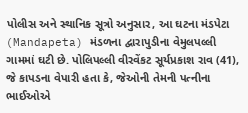પોલીસ અને સ્થાનિક સૂત્રો અનુસાર, આ ઘટના મંડપેટા (Mandapeta) મંડળના દ્વારાપુડીના વેમુલપલ્લી ગામમાં ઘટી છે. પોલિપલ્લી વીરવેંકટ સૂર્યપ્રકાશ રાવ (41), જે કાપડના વેપારી હતા કે, જેઓની તેમની પત્નીના ભાઈઓએ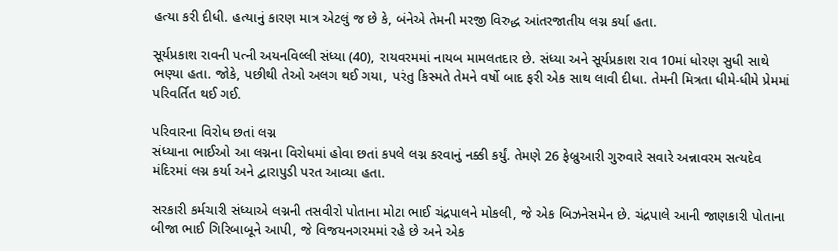હત્યા કરી દીધી. હત્યાનું કારણ માત્ર એટલું જ છે કે, બંનેએ તેમની મરજી વિરુદ્ધ આંતરજાતીય લગ્ન કર્યા હતા.

સૂર્યપ્રકાશ રાવની પત્ની અયનવિલ્લી સંધ્યા (40), રાયવરમમાં નાયબ મામલતદાર છે. સંધ્યા અને સૂર્યપ્રકાશ રાવ 10માં ધોરણ સુધી સાથે ભણ્યા હતા. જોકે, પછીથી તેઓ અલગ થઈ ગયા, પરંતુ કિસ્મતે તેમને વર્ષો બાદ ફરી એક સાથ લાવી દીધા. તેમની મિત્રતા ધીમે-ધીમે પ્રેમમાં પરિવર્તિત થઈ ગઈ.

પરિવારના વિરોધ છતાં લગ્ન
સંધ્યાના ભાઈઓ આ લગ્નના વિરોધમાં હોવા છતાં કપલે લગ્ન કરવાનું નક્કી કર્યું. તેમણે 26 ફેબ્રુઆરી ગુરુવારે સવારે અન્નાવરમ સત્યદેવ મંદિરમાં લગ્ન કર્યા અને દ્વારાપુડી પરત આવ્યા હતા.

સરકારી કર્મચારી સંધ્યાએ લગ્નની તસવીરો પોતાના મોટા ભાઈ ચંદ્રપાલને મોકલી, જે એક બિઝનેસમેન છે. ચંદ્રપાલે આની જાણકારી પોતાના બીજા ભાઈ ગિરિબાબૂને આપી, જે વિજયનગરમમાં રહે છે અને એક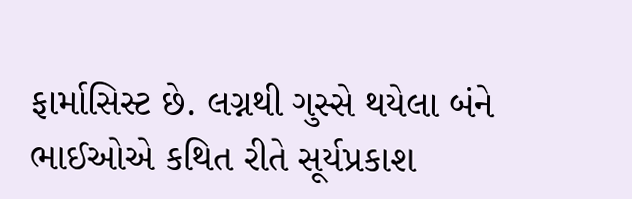ફાર્માસિસ્ટ છે. લગ્નથી ગુસ્સે થયેલા બંને ભાઈઓએ કથિત રીતે સૂર્યપ્રકાશ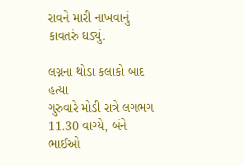રાવને મારી નાખવાનું કાવતરું ઘડ્યું.

લગ્નના થોડા કલાકો બાદ હત્યા
ગુરુવારે મોડી રાત્રે લગભગ 11.30 વાગ્યે, બંને ભાઈઓ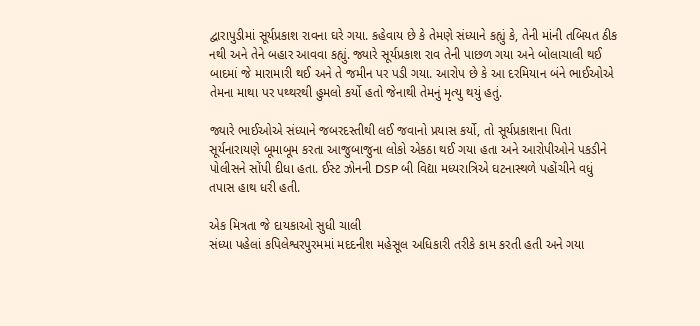દ્વારાપુડીમાં સૂર્યપ્રકાશ રાવના ઘરે ગયા. કહેવાય છે કે તેમણે સંધ્યાને કહ્યું કે, તેની માંની તબિયત ઠીક નથી અને તેને બહાર આવવા કહ્યું. જ્યારે સૂર્યપ્રકાશ રાવ તેની પાછળ ગયા અને બોલાચાલી થઈ બાદમાં જે મારામારી થઈ અને તે જમીન પર પડી ગયા. આરોપ છે કે આ દરમિયાન બંને ભાઈઓએ તેમના માથા પર પથ્થરથી હુમલો કર્યો હતો જેનાથી તેમનું મૃત્યુ થયું હતું.

જ્યારે ભાઈઓએ સંધ્યાને જબરદસ્તીથી લઈ જવાનો પ્રયાસ કર્યો, તો સૂર્યપ્રકાશના પિતા સૂર્યનારાયણે બૂમાબૂમ કરતા આજુબાજુના લોકો એકઠા થઈ ગયા હતા અને આરોપીઓને પકડીને પોલીસને સોંપી દીધા હતા. ઈસ્ટ ઝોનની DSP બી વિદ્યા મધ્યરાત્રિએ ઘટનાસ્થળે પહોંચીને વધું તપાસ હાથ ધરી હતી.

એક મિત્રતા જે દાયકાઓ સુધી ચાલી
સંધ્યા પહેલાં કપિલેશ્વરપુરમમાં મદદનીશ મહેસૂલ અધિકારી તરીકે કામ કરતી હતી અને ગયા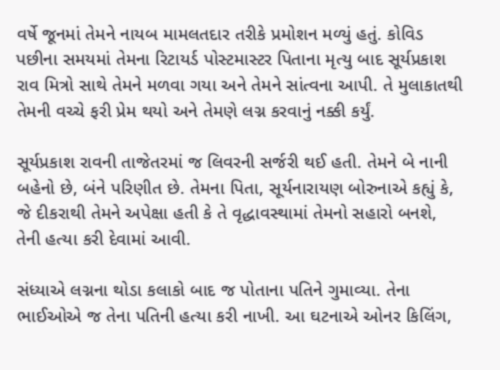વર્ષે જૂનમાં તેમને નાયબ મામલતદાર તરીકે પ્રમોશન મળ્યું હતું. કોવિડ પછીના સમયમાં તેમના રિટાયર્ડ પોસ્ટમાસ્ટર પિતાના મૃત્યુ બાદ સૂર્યપ્રકાશ રાવ મિત્રો સાથે તેમને મળવા ગયા અને તેમને સાંત્વના આપી. તે મુલાકાતથી તેમની વચ્ચે ફરી પ્રેમ થયો અને તેમણે લગ્ન કરવાનું નક્કી કર્યું.

સૂર્યપ્રકાશ રાવની તાજેતરમાં જ લિવરની સર્જરી થઈ હતી. તેમને બે નાની બહેનો છે, બંને પરિણીત છે. તેમના પિતા, સૂર્યનારાયણ બોરુનાએ કહ્યું કે, જે દીકરાથી તેમને અપેક્ષા હતી કે તે વૃદ્ધાવસ્થામાં તેમનો સહારો બનશે, તેની હત્યા કરી દેવામાં આવી.

સંધ્યાએ લગ્નના થોડા કલાકો બાદ જ પોતાના પતિને ગુમાવ્યા. તેના ભાઈઓએ જ તેના પતિની હત્યા કરી નાખી. આ ઘટનાએ ઓનર કિલિંગ,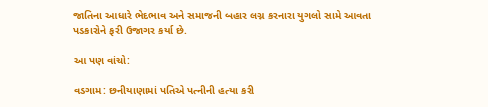જાતિના આધારે ભેદભાવ અને સમાજની બહાર લગ્ન કરનારા યુગલો સામે આવતા પડકારોને ફરી ઉજાગર કર્યા છે.

આ પણ વાંચો:

વડગામ: છનીયાણામાં પતિએ પત્નીની હત્યા કરી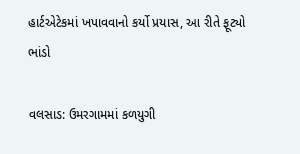હાર્ટએટેકમાં ખપાવવાનો કર્યો પ્રયાસ, આ રીતે ફૂટ્યો ભાંડો

વલસાડ: ઉમરગામમાં કળયુગી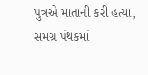પુત્રએ માતાની કરી હત્યા, સમગ્ર પંથકમાં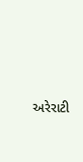અરેરાટી